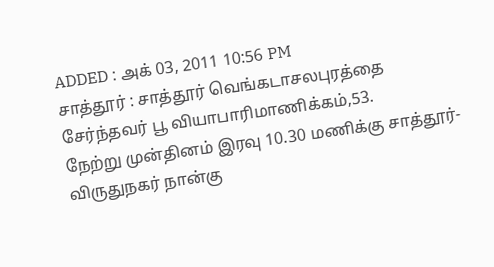ADDED : அக் 03, 2011 10:56 PM
சாத்தூர் : சாத்தூர் வெங்கடாசலபுரத்தை சேர்ந்தவர் பூ வியாபாரிமாணிக்கம்,53.
நேற்று முன்தினம் இரவு 10.30 மணிக்கு சாத்தூர்-விருதுநகர் நான்கு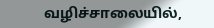வழிச்சாலையில்,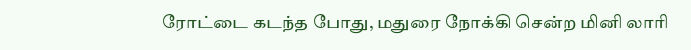ரோட்டை கடந்த போது, மதுரை நோக்கி சென்ற மினி லாரி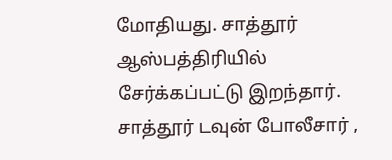மோதியது. சாத்தூர் ஆஸ்பத்திரியில் சேர்க்கப்பட்டு இறந்தார். சாத்தூர் டவுன் போலீசார் ,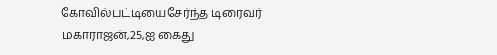கோவில்பட்டியைசேர்ந்த டிரைவர் மகாராஜன்,25,ஐ கைது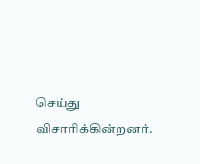செய்து விசாரிக்கின்றனர்.